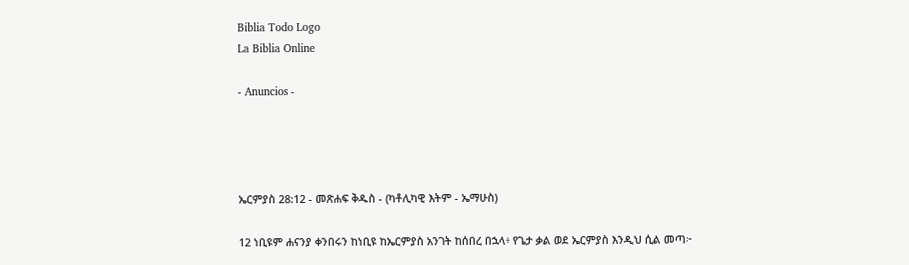Biblia Todo Logo
La Biblia Online

- Anuncios -




ኤርምያስ 28:12 - መጽሐፍ ቅዱስ - (ካቶሊካዊ እትም - ኤማሁስ)

12 ነቢዩም ሐናንያ ቀንበሩን ከነቢዩ ከኤርምያስ አንገት ከሰበረ በኋላ፥ የጌታ ቃል ወደ ኤርምያስ እንዲህ ሲል መጣ፦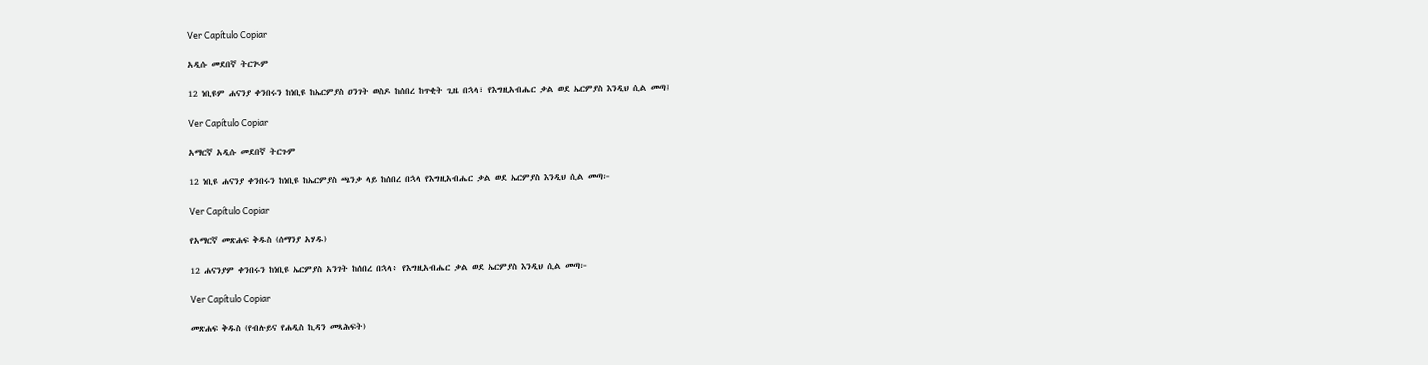Ver Capítulo Copiar

አዲሱ መደበኛ ትርጒም

12 ነቢዩም ሐናንያ ቀንበሩን ከነቢዩ ከኤርምያስ ዐንገት ወስዶ ከሰበረ ከጥቂት ጊዜ በኋላ፣ የእግዚአብሔር ቃል ወደ ኤርምያስ እንዲህ ሲል መጣ፤

Ver Capítulo Copiar

አማርኛ አዲሱ መደበኛ ትርጉም

12 ነቢዩ ሐናንያ ቀንበሩን ከነቢዩ ከኤርምያስ ጫንቃ ላይ ከሰበረ በኋላ የእግዚአብሔር ቃል ወደ ኤርምያስ እንዲህ ሲል መጣ፦

Ver Capítulo Copiar

የአማርኛ መጽሐፍ ቅዱስ (ሰማንያ አሃዱ)

12 ሐናንያም ቀንበሩን ከነቢዩ ኤርምያስ አንገት ከሰበረ በኋላ፥ የእግዚአብሔር ቃል ወደ ኤርምያስ እንዲህ ሲል መጣ፦

Ver Capítulo Copiar

መጽሐፍ ቅዱስ (የብሉይና የሐዲስ ኪዳን መጻሕፍት)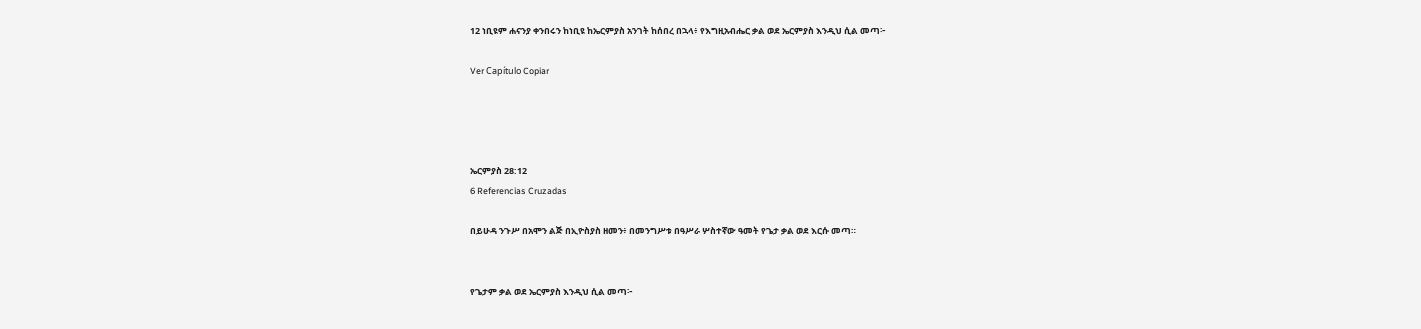12 ነቢዩም ሐናንያ ቀንበሩን ከነቢዩ ከኤርምያስ አንገት ከሰበረ በኋላ፥ የእግዚአብሔር ቃል ወደ ኤርምያስ እንዲህ ሲል መጣ፦

Ver Capítulo Copiar




ኤርምያስ 28:12
6 Referencias Cruzadas

በይሁዳ ንጉሥ በአሞን ልጅ በኢዮስያስ ዘመን፥ በመንግሥቱ በዓሥራ ሦስተኛው ዓመት የጌታ ቃል ወደ እርሱ መጣ።


የጌታም ቃል ወደ ኤርምያስ እንዲህ ሲል መጣ፦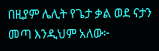በዚያም ሌሊት የጌታ ቃል ወደ ናታን መጣ እንዲህም አለው፦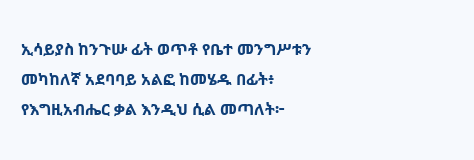ኢሳይያስ ከንጉሡ ፊት ወጥቶ የቤተ መንግሥቱን መካከለኛ አደባባይ አልፎ ከመሄዱ በፊት፥ የእግዚአብሔር ቃል እንዲህ ሲል መጣለት፦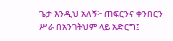ጌታ እንዲህ አለኝ፦ ጠፍርንና ቀንበርን ሥራ በአንገትህም ላይ አድርግ፤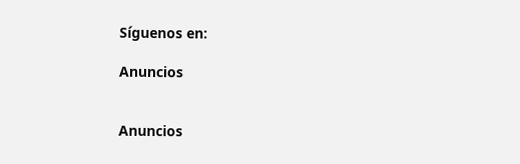Síguenos en:

Anuncios


Anuncios